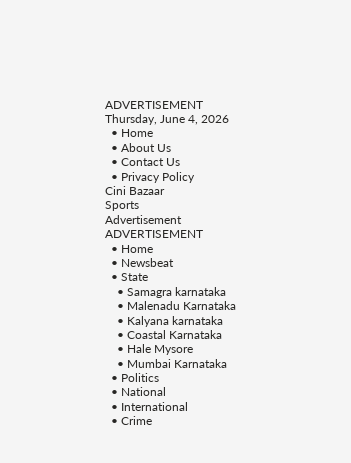ADVERTISEMENT
Thursday, June 4, 2026
  • Home
  • About Us
  • Contact Us
  • Privacy Policy
Cini Bazaar
Sports
Advertisement
ADVERTISEMENT
  • Home
  • Newsbeat
  • State
    • Samagra karnataka
    • Malenadu Karnataka
    • Kalyana karnataka
    • Coastal Karnataka
    • Hale Mysore
    • Mumbai Karnataka
  • Politics
  • National
  • International
  • Crime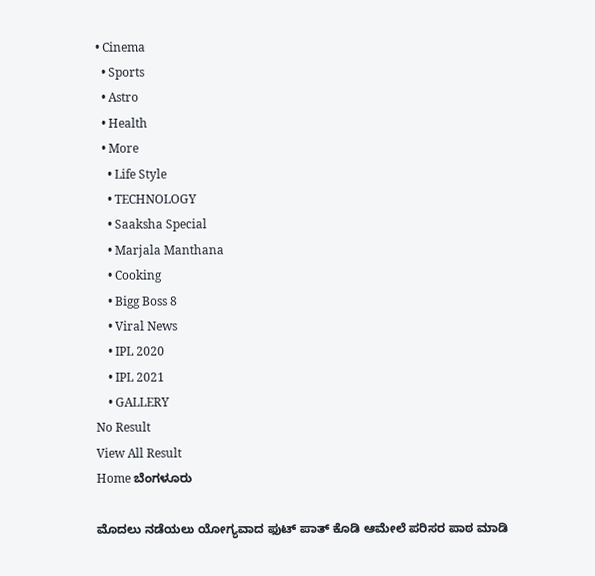• Cinema
  • Sports
  • Astro
  • Health
  • More
    • Life Style
    • TECHNOLOGY
    • Saaksha Special
    • Marjala Manthana
    • Cooking
    • Bigg Boss 8
    • Viral News
    • IPL 2020
    • IPL 2021
    • GALLERY
No Result
View All Result
Home ಬೆಂಗಳೂರು

ಮೊದಲು ನಡೆಯಲು ಯೋಗ್ಯವಾದ ಫುಟ್ ಪಾತ್ ಕೊಡಿ ಆಮೇಲೆ ಪರಿಸರ ಪಾಠ ಮಾಡಿ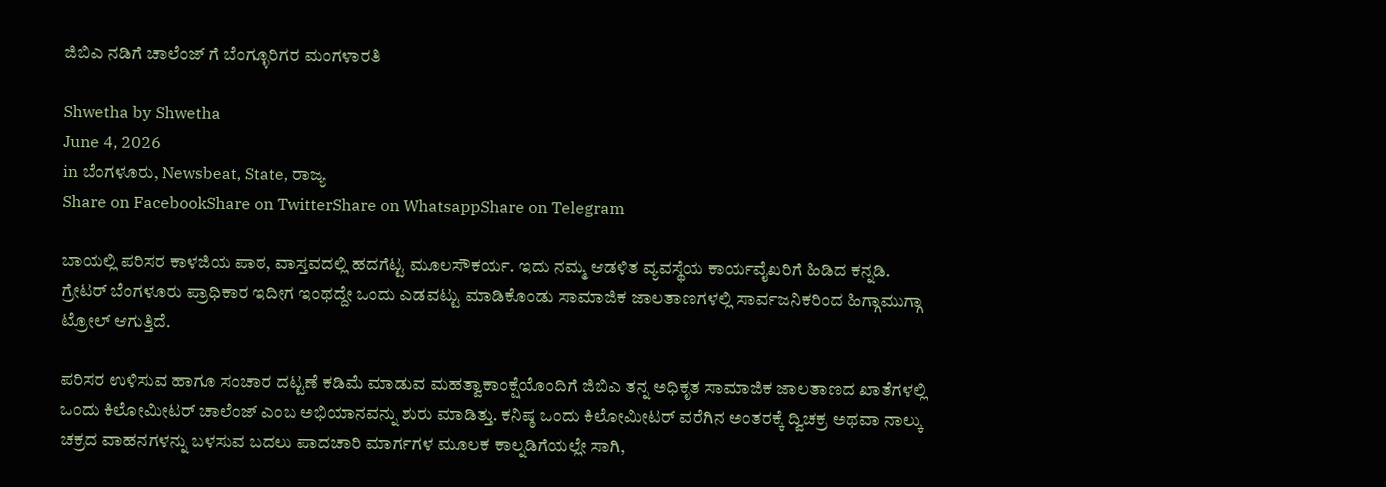ಜಿಬಿಎ ನಡಿಗೆ ಚಾಲೆಂಜ್ ಗೆ ಬೆಂಗ್ಳೂರಿಗರ ಮಂಗಳಾರತಿ

Shwetha by Shwetha
June 4, 2026
in ಬೆಂಗಳೂರು, Newsbeat, State, ರಾಜ್ಯ
Share on FacebookShare on TwitterShare on WhatsappShare on Telegram

ಬಾಯಲ್ಲಿ ಪರಿಸರ ಕಾಳಜಿಯ ಪಾಠ, ವಾಸ್ತವದಲ್ಲಿ ಹದಗೆಟ್ಟ ಮೂಲಸೌಕರ್ಯ. ಇದು ನಮ್ಮ ಆಡಳಿತ ವ್ಯವಸ್ಥೆಯ ಕಾರ್ಯವೈಖರಿಗೆ ಹಿಡಿದ ಕನ್ನಡಿ. ಗ್ರೇಟರ್ ಬೆಂಗಳೂರು ಪ್ರಾಧಿಕಾರ ಇದೀಗ ಇಂಥದ್ದೇ ಒಂದು ಎಡವಟ್ಟು ಮಾಡಿಕೊಂಡು ಸಾಮಾಜಿಕ ಜಾಲತಾಣಗಳಲ್ಲಿ ಸಾರ್ವಜನಿಕರಿಂದ ಹಿಗ್ಗಾಮುಗ್ಗಾ ಟ್ರೋಲ್ ಆಗುತ್ತಿದೆ.

ಪರಿಸರ ಉಳಿಸುವ ಹಾಗೂ ಸಂಚಾರ ದಟ್ಟಣೆ ಕಡಿಮೆ ಮಾಡುವ ಮಹತ್ವಾಕಾಂಕ್ಷೆಯೊಂದಿಗೆ ಜಿಬಿಎ ತನ್ನ ಅಧಿಕೃತ ಸಾಮಾಜಿಕ ಜಾಲತಾಣದ ಖಾತೆಗಳಲ್ಲಿ ಒಂದು ಕಿಲೋಮೀಟರ್ ಚಾಲೆಂಜ್ ಎಂಬ ಅಭಿಯಾನವನ್ನು ಶುರು ಮಾಡಿತ್ತು. ಕನಿಷ್ಠ ಒಂದು ಕಿಲೋಮೀಟರ್ ವರೆಗಿನ ಅಂತರಕ್ಕೆ ದ್ವಿಚಕ್ರ ಅಥವಾ ನಾಲ್ಕು ಚಕ್ರದ ವಾಹನಗಳನ್ನು ಬಳಸುವ ಬದಲು ಪಾದಚಾರಿ ಮಾರ್ಗಗಳ ಮೂಲಕ ಕಾಲ್ನಡಿಗೆಯಲ್ಲೇ ಸಾಗಿ,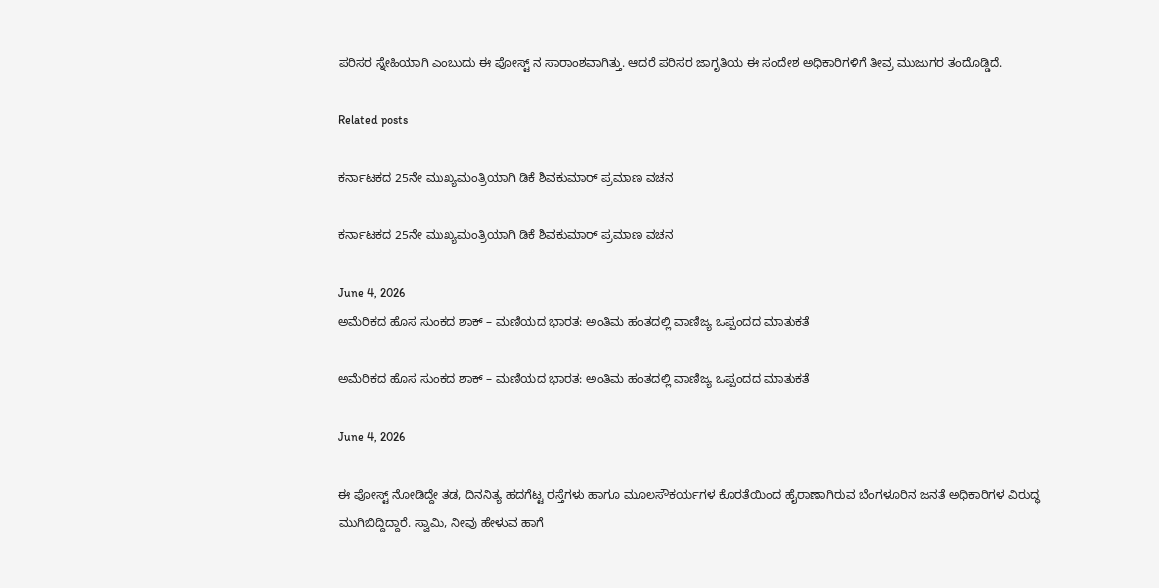ಪರಿಸರ ಸ್ನೇಹಿಯಾಗಿ ಎಂಬುದು ಈ ಪೋಸ್ಟ್ ನ ಸಾರಾಂಶವಾಗಿತ್ತು. ಆದರೆ ಪರಿಸರ ಜಾಗೃತಿಯ ಈ ಸಂದೇಶ ಅಧಿಕಾರಿಗಳಿಗೆ ತೀವ್ರ ಮುಜುಗರ ತಂದೊಡ್ಡಿದೆ.

Related posts

ಕರ್ನಾಟಕದ 25ನೇ ಮುಖ್ಯಮಂತ್ರಿಯಾಗಿ ಡಿಕೆ ಶಿವಕುಮಾರ್ ಪ್ರಮಾಣ ವಚನ

ಕರ್ನಾಟಕದ 25ನೇ ಮುಖ್ಯಮಂತ್ರಿಯಾಗಿ ಡಿಕೆ ಶಿವಕುಮಾರ್ ಪ್ರಮಾಣ ವಚನ

June 4, 2026
ಅಮೆರಿಕದ ಹೊಸ ಸುಂಕದ ಶಾಕ್ – ಮಣಿಯದ ಭಾರತ: ಅಂತಿಮ ಹಂತದಲ್ಲಿ ವಾಣಿಜ್ಯ ಒಪ್ಪಂದದ ಮಾತುಕತೆ

ಅಮೆರಿಕದ ಹೊಸ ಸುಂಕದ ಶಾಕ್ – ಮಣಿಯದ ಭಾರತ: ಅಂತಿಮ ಹಂತದಲ್ಲಿ ವಾಣಿಜ್ಯ ಒಪ್ಪಂದದ ಮಾತುಕತೆ

June 4, 2026

ಈ ಪೋಸ್ಟ್ ನೋಡಿದ್ದೇ ತಡ, ದಿನನಿತ್ಯ ಹದಗೆಟ್ಟ ರಸ್ತೆಗಳು ಹಾಗೂ ಮೂಲಸೌಕರ್ಯಗಳ ಕೊರತೆಯಿಂದ ಹೈರಾಣಾಗಿರುವ ಬೆಂಗಳೂರಿನ ಜನತೆ ಅಧಿಕಾರಿಗಳ ವಿರುದ್ಧ ಮುಗಿಬಿದ್ದಿದ್ದಾರೆ. ಸ್ವಾಮಿ, ನೀವು ಹೇಳುವ ಹಾಗೆ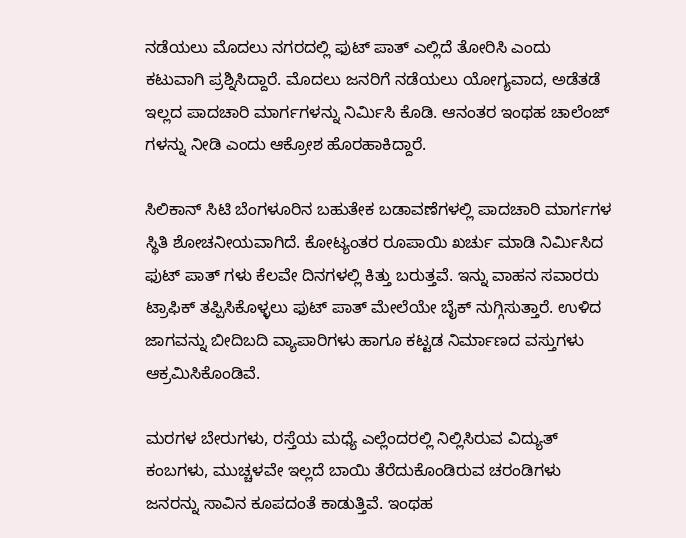ನಡೆಯಲು ಮೊದಲು ನಗರದಲ್ಲಿ ಫುಟ್ ಪಾತ್ ಎಲ್ಲಿದೆ ತೋರಿಸಿ ಎಂದು ಕಟುವಾಗಿ ಪ್ರಶ್ನಿಸಿದ್ದಾರೆ. ಮೊದಲು ಜನರಿಗೆ ನಡೆಯಲು ಯೋಗ್ಯವಾದ, ಅಡೆತಡೆ ಇಲ್ಲದ ಪಾದಚಾರಿ ಮಾರ್ಗಗಳನ್ನು ನಿರ್ಮಿಸಿ ಕೊಡಿ. ಆನಂತರ ಇಂಥಹ ಚಾಲೆಂಜ್ ಗಳನ್ನು ನೀಡಿ ಎಂದು ಆಕ್ರೋಶ ಹೊರಹಾಕಿದ್ದಾರೆ.

ಸಿಲಿಕಾನ್ ಸಿಟಿ ಬೆಂಗಳೂರಿನ ಬಹುತೇಕ ಬಡಾವಣೆಗಳಲ್ಲಿ ಪಾದಚಾರಿ ಮಾರ್ಗಗಳ ಸ್ಥಿತಿ ಶೋಚನೀಯವಾಗಿದೆ. ಕೋಟ್ಯಂತರ ರೂಪಾಯಿ ಖರ್ಚು ಮಾಡಿ ನಿರ್ಮಿಸಿದ ಫುಟ್ ಪಾತ್ ಗಳು ಕೆಲವೇ ದಿನಗಳಲ್ಲಿ ಕಿತ್ತು ಬರುತ್ತವೆ. ಇನ್ನು ವಾಹನ ಸವಾರರು ಟ್ರಾಫಿಕ್ ತಪ್ಪಿಸಿಕೊಳ್ಳಲು ಫುಟ್ ಪಾತ್ ಮೇಲೆಯೇ ಬೈಕ್ ನುಗ್ಗಿಸುತ್ತಾರೆ. ಉಳಿದ ಜಾಗವನ್ನು ಬೀದಿಬದಿ ವ್ಯಾಪಾರಿಗಳು ಹಾಗೂ ಕಟ್ಟಡ ನಿರ್ಮಾಣದ ವಸ್ತುಗಳು ಆಕ್ರಮಿಸಿಕೊಂಡಿವೆ.

ಮರಗಳ ಬೇರುಗಳು, ರಸ್ತೆಯ ಮಧ್ಯೆ ಎಲ್ಲೆಂದರಲ್ಲಿ ನಿಲ್ಲಿಸಿರುವ ವಿದ್ಯುತ್ ಕಂಬಗಳು, ಮುಚ್ಚಳವೇ ಇಲ್ಲದೆ ಬಾಯಿ ತೆರೆದುಕೊಂಡಿರುವ ಚರಂಡಿಗಳು ಜನರನ್ನು ಸಾವಿನ ಕೂಪದಂತೆ ಕಾಡುತ್ತಿವೆ. ಇಂಥಹ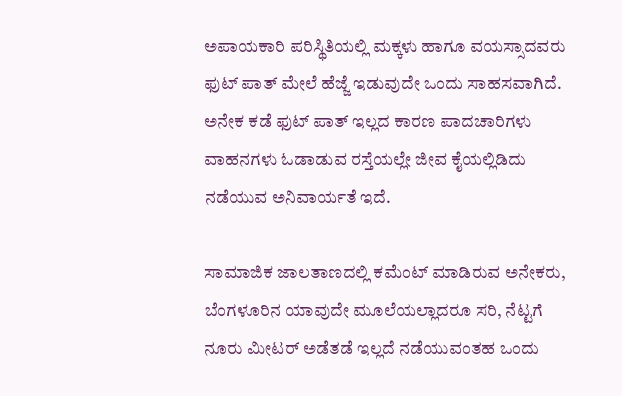ಅಪಾಯಕಾರಿ ಪರಿಸ್ಥಿತಿಯಲ್ಲಿ ಮಕ್ಕಳು ಹಾಗೂ ವಯಸ್ಸಾದವರು ಫುಟ್ ಪಾತ್ ಮೇಲೆ ಹೆಜ್ಜೆ ಇಡುವುದೇ ಒಂದು ಸಾಹಸವಾಗಿದೆ. ಅನೇಕ ಕಡೆ ಫುಟ್ ಪಾತ್ ಇಲ್ಲದ ಕಾರಣ ಪಾದಚಾರಿಗಳು ವಾಹನಗಳು ಓಡಾಡುವ ರಸ್ತೆಯಲ್ಲೇ ಜೀವ ಕೈಯಲ್ಲಿಡಿದು ನಡೆಯುವ ಅನಿವಾರ್ಯತೆ ಇದೆ.

ಸಾಮಾಜಿಕ ಜಾಲತಾಣದಲ್ಲಿ ಕಮೆಂಟ್ ಮಾಡಿರುವ ಅನೇಕರು, ಬೆಂಗಳೂರಿನ ಯಾವುದೇ ಮೂಲೆಯಲ್ಲಾದರೂ ಸರಿ, ನೆಟ್ಟಗೆ ನೂರು ಮೀಟರ್ ಅಡೆತಡೆ ಇಲ್ಲದೆ ನಡೆಯುವಂತಹ ಒಂದು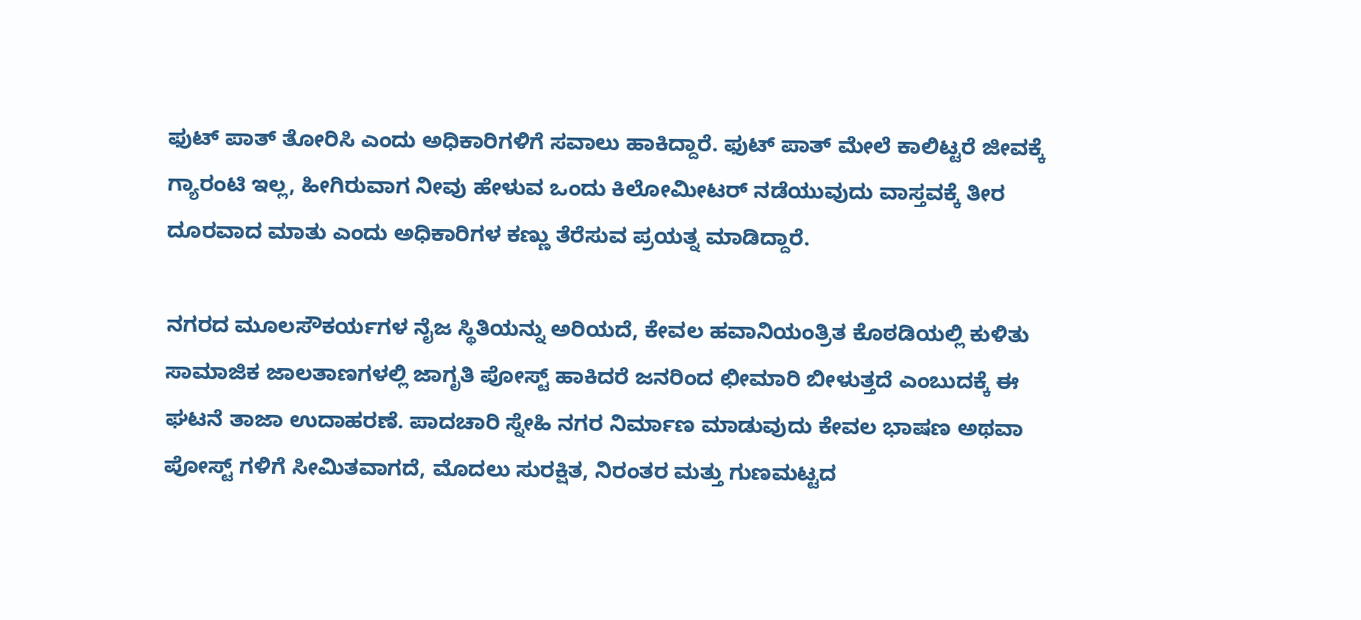ಫುಟ್ ಪಾತ್ ತೋರಿಸಿ ಎಂದು ಅಧಿಕಾರಿಗಳಿಗೆ ಸವಾಲು ಹಾಕಿದ್ದಾರೆ. ಫುಟ್ ಪಾತ್ ಮೇಲೆ ಕಾಲಿಟ್ಟರೆ ಜೀವಕ್ಕೆ ಗ್ಯಾರಂಟಿ ಇಲ್ಲ, ಹೀಗಿರುವಾಗ ನೀವು ಹೇಳುವ ಒಂದು ಕಿಲೋಮೀಟರ್ ನಡೆಯುವುದು ವಾಸ್ತವಕ್ಕೆ ತೀರ ದೂರವಾದ ಮಾತು ಎಂದು ಅಧಿಕಾರಿಗಳ ಕಣ್ಣು ತೆರೆಸುವ ಪ್ರಯತ್ನ ಮಾಡಿದ್ದಾರೆ.

ನಗರದ ಮೂಲಸೌಕರ್ಯಗಳ ನೈಜ ಸ್ಥಿತಿಯನ್ನು ಅರಿಯದೆ, ಕೇವಲ ಹವಾನಿಯಂತ್ರಿತ ಕೊಠಡಿಯಲ್ಲಿ ಕುಳಿತು ಸಾಮಾಜಿಕ ಜಾಲತಾಣಗಳಲ್ಲಿ ಜಾಗೃತಿ ಪೋಸ್ಟ್ ಹಾಕಿದರೆ ಜನರಿಂದ ಛೀಮಾರಿ ಬೀಳುತ್ತದೆ ಎಂಬುದಕ್ಕೆ ಈ ಘಟನೆ ತಾಜಾ ಉದಾಹರಣೆ. ಪಾದಚಾರಿ ಸ್ನೇಹಿ ನಗರ ನಿರ್ಮಾಣ ಮಾಡುವುದು ಕೇವಲ ಭಾಷಣ ಅಥವಾ ಪೋಸ್ಟ್ ಗಳಿಗೆ ಸೀಮಿತವಾಗದೆ, ಮೊದಲು ಸುರಕ್ಷಿತ, ನಿರಂತರ ಮತ್ತು ಗುಣಮಟ್ಟದ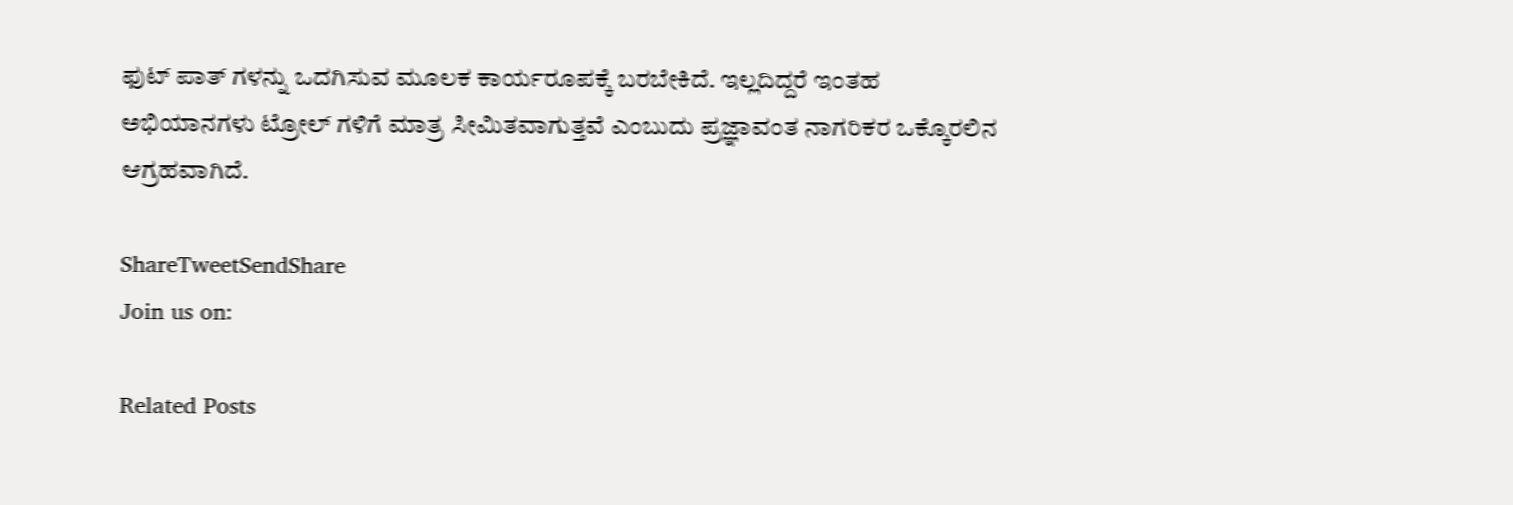ಫುಟ್ ಪಾತ್ ಗಳನ್ನು ಒದಗಿಸುವ ಮೂಲಕ ಕಾರ್ಯರೂಪಕ್ಕೆ ಬರಬೇಕಿದೆ. ಇಲ್ಲದಿದ್ದರೆ ಇಂತಹ ಅಭಿಯಾನಗಳು ಟ್ರೋಲ್ ಗಳಿಗೆ ಮಾತ್ರ ಸೀಮಿತವಾಗುತ್ತವೆ ಎಂಬುದು ಪ್ರಜ್ಞಾವಂತ ನಾಗರಿಕರ ಒಕ್ಕೊರಲಿನ ಆಗ್ರಹವಾಗಿದೆ.

ShareTweetSendShare
Join us on:

Related Posts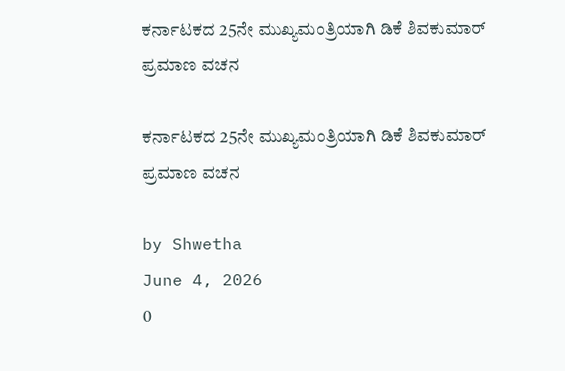ಕರ್ನಾಟಕದ 25ನೇ ಮುಖ್ಯಮಂತ್ರಿಯಾಗಿ ಡಿಕೆ ಶಿವಕುಮಾರ್ ಪ್ರಮಾಣ ವಚನ

ಕರ್ನಾಟಕದ 25ನೇ ಮುಖ್ಯಮಂತ್ರಿಯಾಗಿ ಡಿಕೆ ಶಿವಕುಮಾರ್ ಪ್ರಮಾಣ ವಚನ

by Shwetha
June 4, 2026
0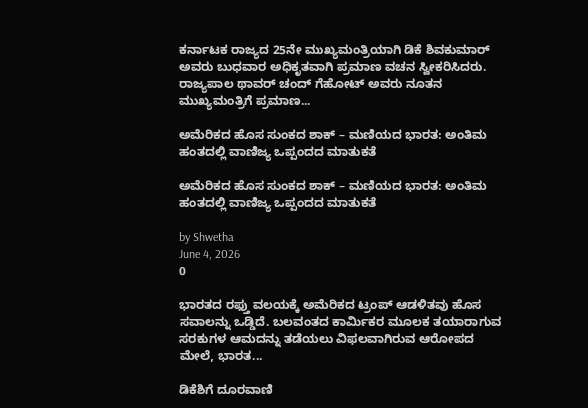ಕರ್ನಾಟಕ ರಾಜ್ಯದ 25ನೇ ಮುಖ್ಯಮಂತ್ರಿಯಾಗಿ ಡಿಕೆ ಶಿವಕುಮಾರ್ ಅವರು ಬುಧವಾರ ಅಧಿಕೃತವಾಗಿ ಪ್ರಮಾಣ ವಚನ ಸ್ವೀಕರಿಸಿದರು. ರಾಜ್ಯಪಾಲ ಥಾವರ್ ಚಂದ್ ಗೆಹೋಟ್ ಅವರು ನೂತನ ಮುಖ್ಯಮಂತ್ರಿಗೆ ಪ್ರಮಾಣ...

ಅಮೆರಿಕದ ಹೊಸ ಸುಂಕದ ಶಾಕ್ – ಮಣಿಯದ ಭಾರತ: ಅಂತಿಮ ಹಂತದಲ್ಲಿ ವಾಣಿಜ್ಯ ಒಪ್ಪಂದದ ಮಾತುಕತೆ

ಅಮೆರಿಕದ ಹೊಸ ಸುಂಕದ ಶಾಕ್ – ಮಣಿಯದ ಭಾರತ: ಅಂತಿಮ ಹಂತದಲ್ಲಿ ವಾಣಿಜ್ಯ ಒಪ್ಪಂದದ ಮಾತುಕತೆ

by Shwetha
June 4, 2026
0

ಭಾರತದ ರಫ್ತು ವಲಯಕ್ಕೆ ಅಮೆರಿಕದ ಟ್ರಂಪ್ ಆಡಳಿತವು ಹೊಸ ಸವಾಲನ್ನು ಒಡ್ಡಿದೆ. ಬಲವಂತದ ಕಾರ್ಮಿಕರ ಮೂಲಕ ತಯಾರಾಗುವ ಸರಕುಗಳ ಆಮದನ್ನು ತಡೆಯಲು ವಿಫಲವಾಗಿರುವ ಆರೋಪದ ಮೇಲೆ, ಭಾರತ...

ಡಿಕೆಶಿಗೆ ದೂರವಾಣಿ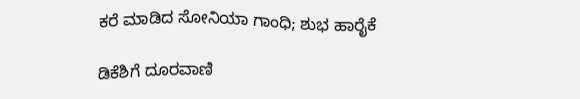ಕರೆ ಮಾಡಿದ ಸೋನಿಯಾ ಗಾಂಧಿ; ಶುಭ ಹಾರೈಕೆ

ಡಿಕೆಶಿಗೆ ದೂರವಾಣಿ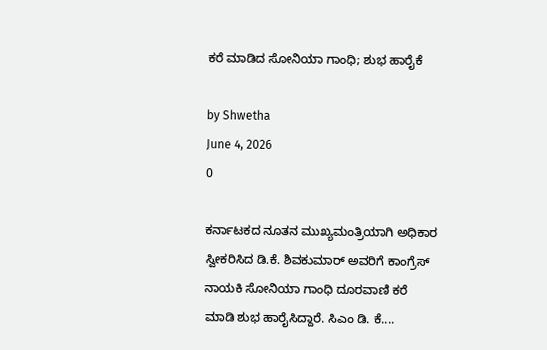ಕರೆ ಮಾಡಿದ ಸೋನಿಯಾ ಗಾಂಧಿ; ಶುಭ ಹಾರೈಕೆ

by Shwetha
June 4, 2026
0

ಕರ್ನಾಟಕದ ನೂತನ ಮುಖ್ಯಮಂತ್ರಿಯಾಗಿ ಅಧಿಕಾರ ಸ್ವೀಕರಿಸಿದ ಡಿ.ಕೆ. ಶಿವಕುಮಾರ್ ಅವರಿಗೆ ಕಾಂಗ್ರೆಸ್ ನಾಯಕಿ ಸೋನಿಯಾ ಗಾಂಧಿ ದೂರವಾಣಿ ಕರೆ ಮಾಡಿ ಶುಭ ಹಾರೈಸಿದ್ದಾರೆ. ಸಿಎಂ ಡಿ. ಕೆ....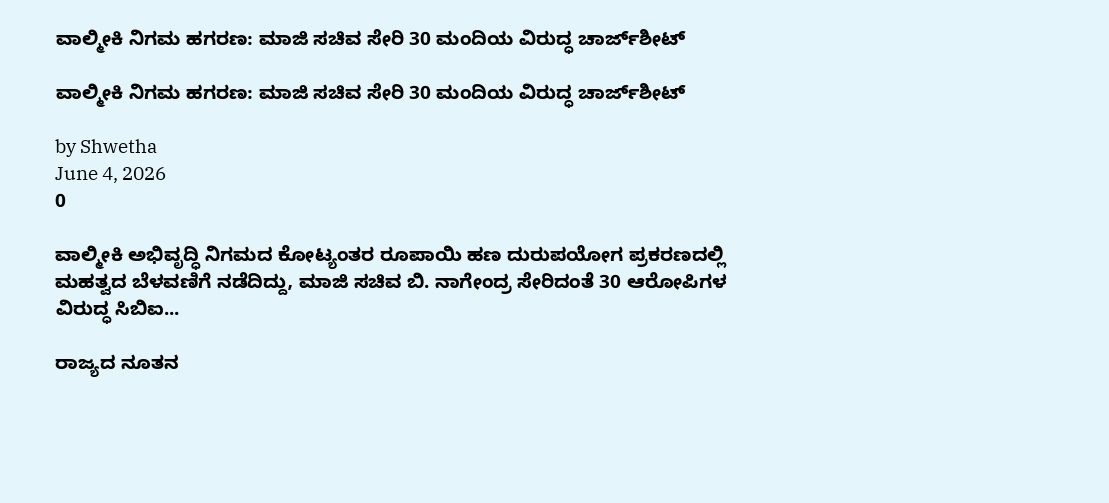ವಾಲ್ಮೀಕಿ ನಿಗಮ ಹಗರಣ: ಮಾಜಿ ಸಚಿವ ಸೇರಿ 30 ಮಂದಿಯ ವಿರುದ್ಧ ಚಾರ್ಜ್‌ಶೀಟ್

ವಾಲ್ಮೀಕಿ ನಿಗಮ ಹಗರಣ: ಮಾಜಿ ಸಚಿವ ಸೇರಿ 30 ಮಂದಿಯ ವಿರುದ್ಧ ಚಾರ್ಜ್‌ಶೀಟ್

by Shwetha
June 4, 2026
0

ವಾಲ್ಮೀಕಿ ಅಭಿವೃದ್ಧಿ ನಿಗಮದ ಕೋಟ್ಯಂತರ ರೂಪಾಯಿ ಹಣ ದುರುಪಯೋಗ ಪ್ರಕರಣದಲ್ಲಿ ಮಹತ್ವದ ಬೆಳವಣಿಗೆ ನಡೆದಿದ್ದು, ಮಾಜಿ ಸಚಿವ ಬಿ. ನಾಗೇಂದ್ರ ಸೇರಿದಂತೆ 30 ಆರೋಪಿಗಳ ವಿರುದ್ಧ ಸಿಬಿಐ...

ರಾಜ್ಯದ ನೂತನ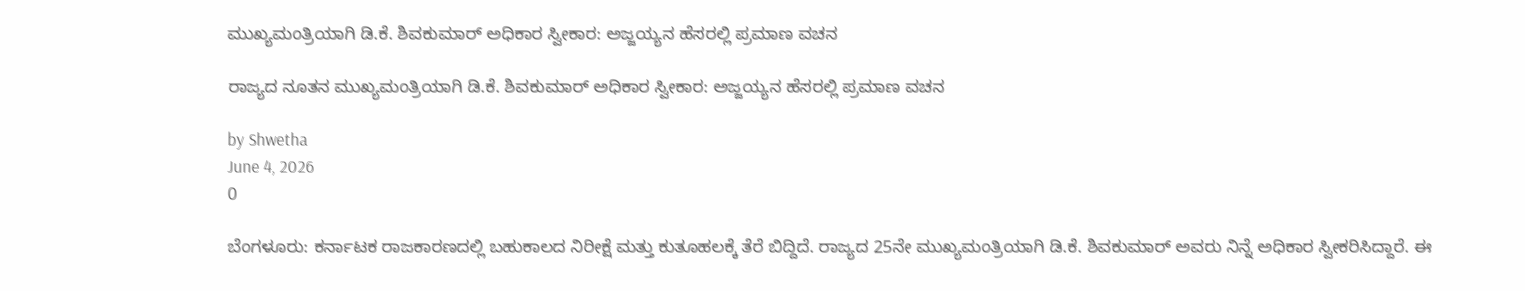ಮುಖ್ಯಮಂತ್ರಿಯಾಗಿ ಡಿ.ಕೆ. ಶಿವಕುಮಾರ್ ಅಧಿಕಾರ ಸ್ವೀಕಾರ: ಅಜ್ಜಯ್ಯನ ಹೆಸರಲ್ಲಿ ಪ್ರಮಾಣ ವಚನ

ರಾಜ್ಯದ ನೂತನ ಮುಖ್ಯಮಂತ್ರಿಯಾಗಿ ಡಿ.ಕೆ. ಶಿವಕುಮಾರ್ ಅಧಿಕಾರ ಸ್ವೀಕಾರ: ಅಜ್ಜಯ್ಯನ ಹೆಸರಲ್ಲಿ ಪ್ರಮಾಣ ವಚನ

by Shwetha
June 4, 2026
0

ಬೆಂಗಳೂರು: ಕರ್ನಾಟಕ ರಾಜಕಾರಣದಲ್ಲಿ ಬಹುಕಾಲದ ನಿರೀಕ್ಷೆ ಮತ್ತು ಕುತೂಹಲಕ್ಕೆ ತೆರೆ ಬಿದ್ದಿದೆ. ರಾಜ್ಯದ 25ನೇ ಮುಖ್ಯಮಂತ್ರಿಯಾಗಿ ಡಿ.ಕೆ. ಶಿವಕುಮಾರ್ ಅವರು ನಿನ್ನೆ ಅಧಿಕಾರ ಸ್ವೀಕರಿಸಿದ್ದಾರೆ. ಈ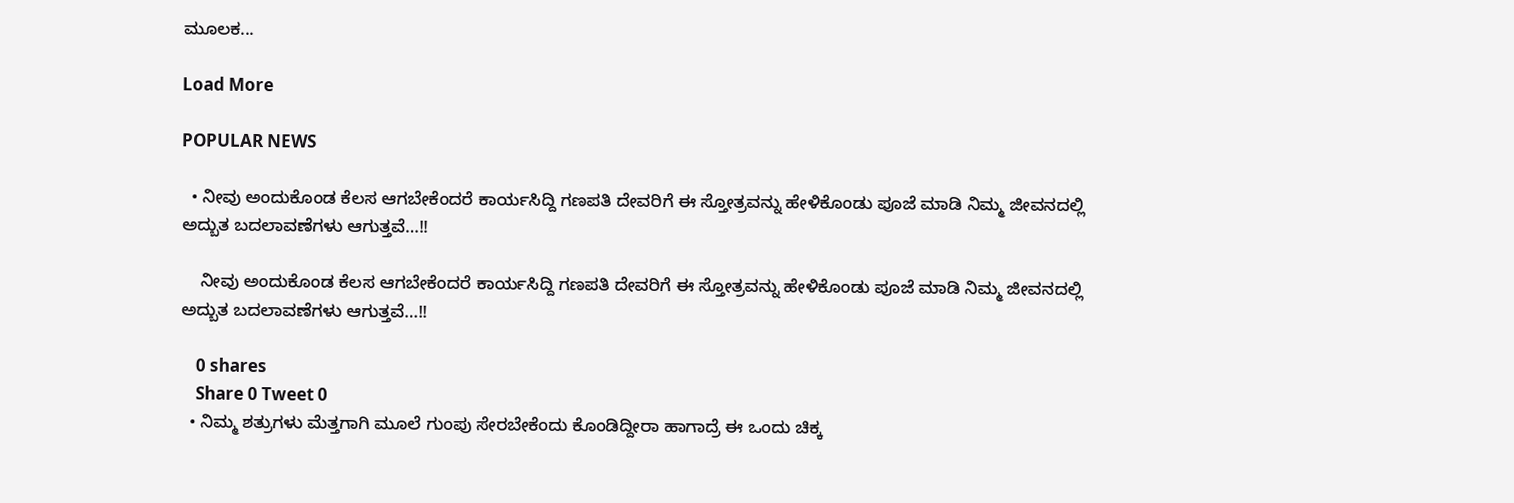ಮೂಲಕ...

Load More

POPULAR NEWS

  • ನೀವು ಅಂದುಕೊಂಡ ಕೆಲಸ ಆಗಬೇಕೆಂದರೆ ಕಾರ್ಯಸಿದ್ದಿ ಗಣಪತಿ ದೇವರಿಗೆ ಈ ಸ್ತೋತ್ರವನ್ನು ಹೇಳಿಕೊಂಡು ಪೂಜೆ ಮಾಡಿ ನಿಮ್ಮ ಜೀವನದಲ್ಲಿ ಅದ್ಬುತ ಬದಲಾವಣೆಗಳು ಆಗುತ್ತವೆ…!!

    ನೀವು ಅಂದುಕೊಂಡ ಕೆಲಸ ಆಗಬೇಕೆಂದರೆ ಕಾರ್ಯಸಿದ್ದಿ ಗಣಪತಿ ದೇವರಿಗೆ ಈ ಸ್ತೋತ್ರವನ್ನು ಹೇಳಿಕೊಂಡು ಪೂಜೆ ಮಾಡಿ ನಿಮ್ಮ ಜೀವನದಲ್ಲಿ ಅದ್ಬುತ ಬದಲಾವಣೆಗಳು ಆಗುತ್ತವೆ…!!

    0 shares
    Share 0 Tweet 0
  • ನಿಮ್ಮ ಶತ್ರುಗಳು ಮೆತ್ತಗಾಗಿ ಮೂಲೆ ಗುಂಪು ಸೇರಬೇಕೆಂದು ಕೊಂಡಿದ್ದೀರಾ ಹಾಗಾದ್ರೆ ಈ ಒಂದು ಚಿಕ್ಕ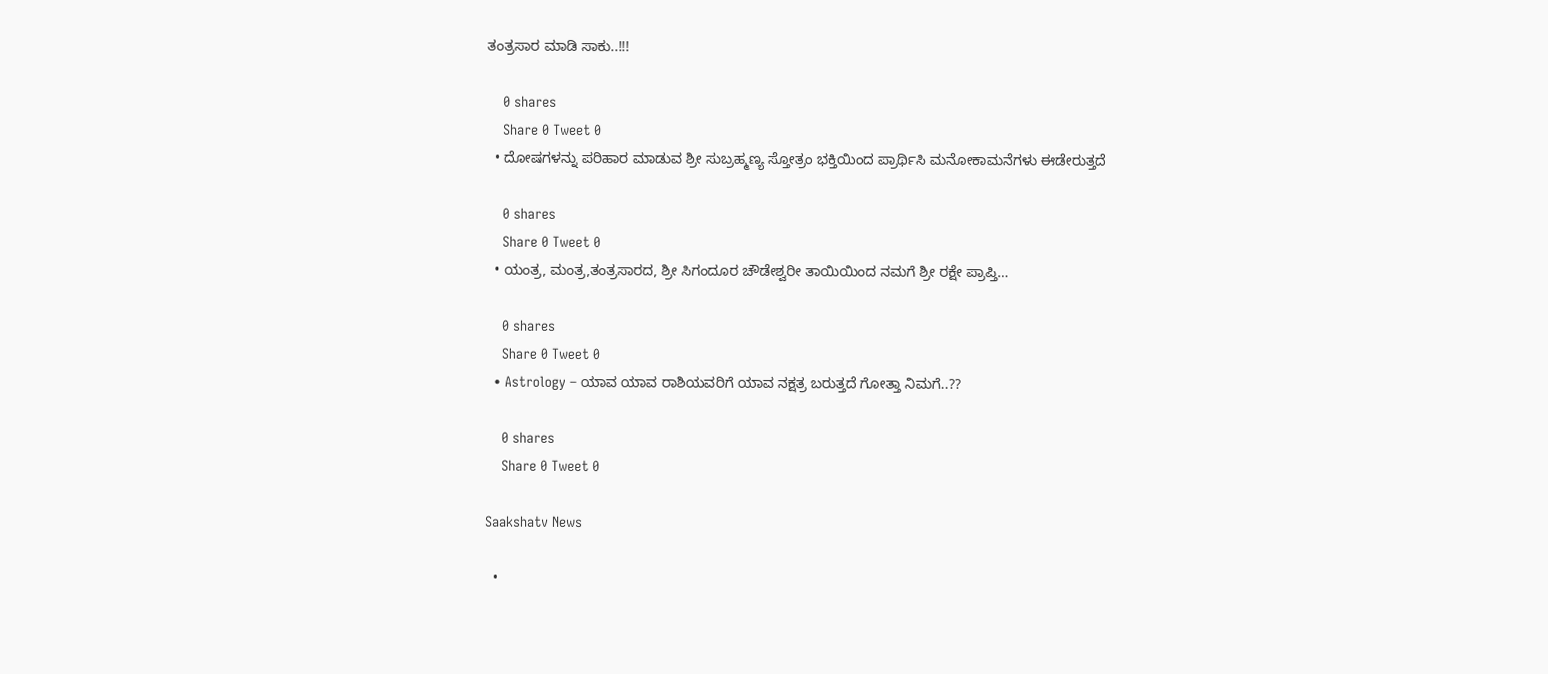ತಂತ್ರಸಾರ ಮಾಡಿ ಸಾಕು..!!!

    0 shares
    Share 0 Tweet 0
  • ದೋಷಗಳನ್ನು ಪರಿಹಾರ ಮಾಡುವ ಶ್ರೀ ಸುಬ್ರಹ್ಮಣ್ಯ ಸ್ತೋತ್ರಂ ಭಕ್ತಿಯಿಂದ ಪ್ರಾರ್ಥಿಸಿ ಮನೋಕಾಮನೆಗಳು ಈಡೇರುತ್ತದೆ

    0 shares
    Share 0 Tweet 0
  • ಯಂತ್ರ, ಮಂತ್ರ,ತಂತ್ರಸಾರದ, ಶ್ರೀ ಸಿಗಂದೂರ ಚೌಡೇಶ್ವರೀ ತಾಯಿಯಿಂದ ನಮಗೆ ಶ್ರೀ ರಕ್ಷೇ ಪ್ರಾಪ್ತಿ…

    0 shares
    Share 0 Tweet 0
  • Astrology – ಯಾವ ಯಾವ ರಾಶಿಯವರಿಗೆ ಯಾವ ನಕ್ಷತ್ರ ಬರುತ್ತದೆ ಗೋತ್ತಾ ನಿಮಗೆ..??

    0 shares
    Share 0 Tweet 0

Saakshatv News

  •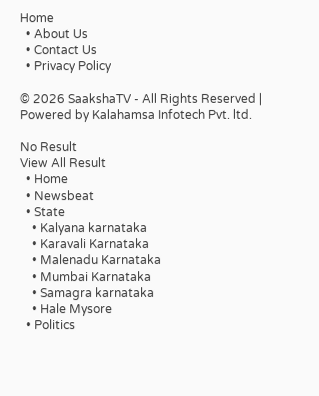Home
  • About Us
  • Contact Us
  • Privacy Policy

© 2026 SaakshaTV - All Rights Reserved | Powered by Kalahamsa Infotech Pvt. ltd.

No Result
View All Result
  • Home
  • Newsbeat
  • State
    • Kalyana karnataka
    • Karavali Karnataka
    • Malenadu Karnataka
    • Mumbai Karnataka
    • Samagra karnataka
    • Hale Mysore
  • Politics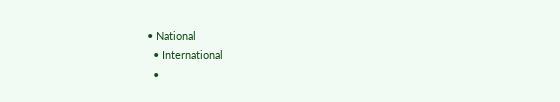• National
  • International
  •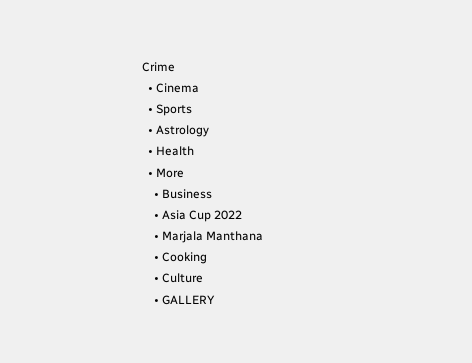Crime
  • Cinema
  • Sports
  • Astrology
  • Health
  • More
    • Business
    • Asia Cup 2022
    • Marjala Manthana
    • Cooking
    • Culture
    • GALLERY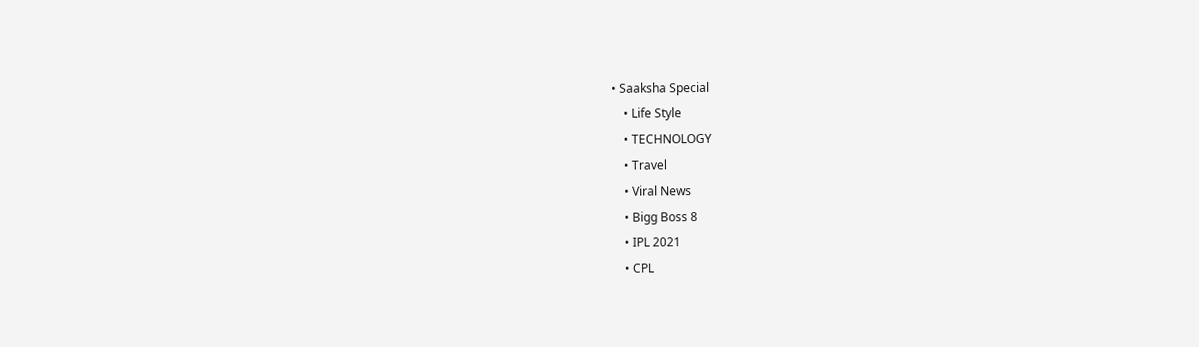• Saaksha Special
    • Life Style
    • TECHNOLOGY
    • Travel
    • Viral News
    • Bigg Boss 8
    • IPL 2021
    • CPL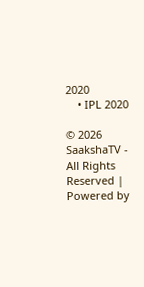2020
    • IPL 2020

© 2026 SaakshaTV - All Rights Reserved | Powered by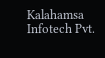Kalahamsa Infotech Pvt.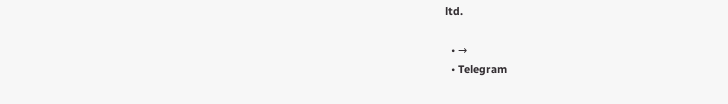ltd.

  • →
  • Telegram